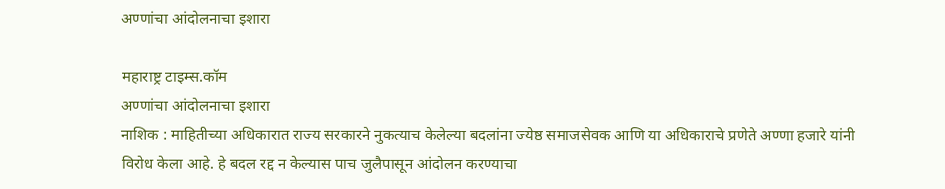अण्णांचा आंदोलनाचा इशारा

महाराष्ट्र टाइम्स.कॉम
अण्णांचा आंदोलनाचा इशारा
नाशिक : माहितीच्या अधिकारात राज्य सरकारने नुकत्याच केलेल्या बदलांना ज्येष्ठ समाजसेवक आणि या अधिकाराचे प्रणेते अण्णा हजारे यांनी विरोध केला आहे. हे बदल रद्द न केल्यास पाच जुलैपासून आंदोलन करण्याचा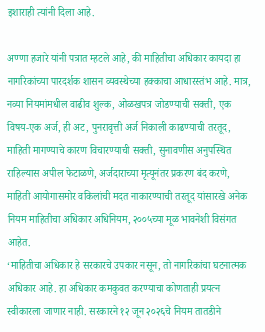इशाराही त्यांनी दिला आहे.

अण्णा हजारे यांनी पत्रात म्हटले आहे, की माहितीचा अधिकार कायदा हा नागरिकांच्या पारदर्शक शासन व्यवस्थेच्या हक्काचा आधारस्तंभ आहे. मात्र, नव्या नियमांमधील वाढीव शुल्क, ओळखपत्र जोडण्याची सक्ती, एक विषय-एक अर्ज, ही अट, पुनरावृत्ती अर्ज निकाली काढण्याची तरतूद, माहिती मागण्याचे कारण विचारण्याची सक्ती, सुनावणीस अनुपस्थित राहिल्यास अपील फेटाळणे, अर्जदाराच्या मृत्यूनंतर प्रकरण बंद करणे, माहिती आयोगासमोर वकिलांची मदत नाकारण्याची तरतूद यांसारखे अनेक नियम माहितीचा अधिकार अधिनियम, २००५च्या मूळ भावनेशी विसंगत आहेत.
‘माहितीचा अधिकार हे सरकारचे उपकार नसून, तो नागरिकांचा घटनात्मक अधिकार आहे. हा अधिकार कमकुवत करण्याचा कोणताही प्रयत्न स्वीकारला जाणार नाही. सरकारने १२ जून २०२६चे नियम तातडीने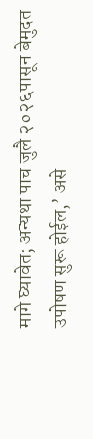मागे घ्यावेत; अन्यथा पाच जुलै २०२६पासून बेमुदत उपोषण सुरू होईल,’ असे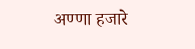अण्णा हजारे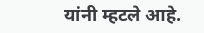यांनी म्हटले आहे.